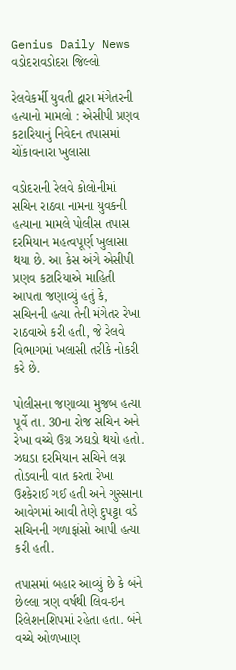Genius Daily News
વડોદરાવડોદરા જિલ્લો

રેલવેકર્મી યુવતી દ્વારા મંગેતરની હત્યાનો મામલો : એસીપી પ્રણવ કટારિયાનું નિવેદન તપાસમાં ચોંકાવનારા ખુલાસા

વડોદરાની રેલવે કોલોનીમાં સચિન રાઠવા નામના યુવકની હત્યાના મામલે પોલીસ તપાસ દરમિયાન મહત્વપૂર્ણ ખુલાસા થયા છે. આ કેસ અંગે એસીપી પ્રણવ કટારિયાએ માહિતી આપતા જણાવ્યું હતું કે, સચિનની હત્યા તેની મંગેતર રેખા રાઠવાએ કરી હતી, જે રેલવે વિભાગમાં ખલાસી તરીકે નોકરી કરે છે.

પોલીસના જણાવ્યા મુજબ હત્યા પૂર્વે તા. 30ના રોજ સચિન અને રેખા વચ્ચે ઉગ્ર ઝઘડો થયો હતો. ઝઘડા દરમિયાન સચિને લગ્ન તોડવાની વાત કરતા રેખા ઉશ્કેરાઈ ગઈ હતી અને ગુસ્સાના આવેગમાં આવી તેણે દુપટ્ટા વડે સચિનની ગળાફાંસો આપી હત્યા કરી હતી.

તપાસમાં બહાર આવ્યું છે કે બંને છેલ્લા ત્રણ વર્ષથી લિવ-ઇન રિલેશનશિપમાં રહેતા હતા. બંને વચ્ચે ઓળખાણ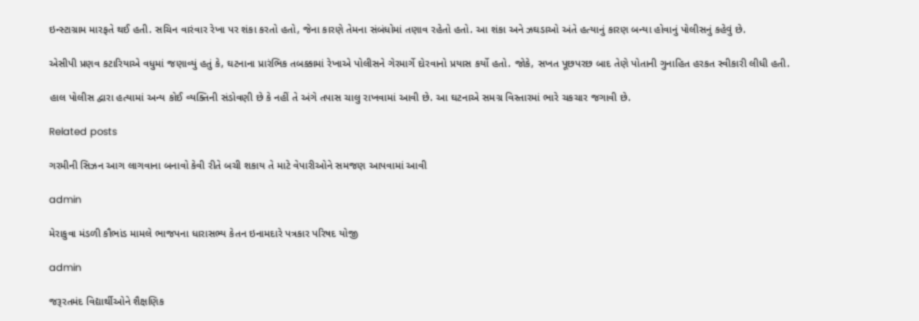ઇન્સ્ટાગ્રામ મારફતે થઈ હતી. સચિન વારંવાર રેખા પર શંકા કરતો હતો, જેના કારણે તેમના સંબંધોમાં તણાવ રહેતો હતો. આ શંકા અને ઝઘડાઓ અંતે હત્યાનું કારણ બન્યા હોવાનું પોલીસનું કહેવું છે.

એસીપી પ્રણવ કટારિયાએ વધુમાં જણાવ્યું હતું કે, ઘટનાના પ્રારંભિક તબક્કામાં રેખાએ પોલીસને ગેરમાર્ગે દોરવાનો પ્રયાસ કર્યો હતો. જોકે, સખત પૂછપરછ બાદ તેણે પોતાની ગુનાહિત હરકત સ્વીકારી લીધી હતી.

હાલ પોલીસ દ્વારા હત્યામાં અન્ય કોઈ વ્યક્તિની સંડોવણી છે કે નહીં તે અંગે તપાસ ચાલુ રાખવામાં આવી છે. આ ઘટનાએ સમગ્ર વિસ્તારમાં ભારે ચકચાર જગાવી છે.

Related posts

ગરમીની સિઝન આગ લાગવાના બનાવો કેવી રીતે બચી શકાય તે માટે વેપારીઓને સમજણ આપવામાં આવી

admin

મેરાકુવા મંડળી કૌભાંડ મામલે ભાજપના ધારાસભ્ય કેતન ઇનામદારે પત્રકાર પરિષદ યોજી

admin

જરૂરતમંદ વિદ્યાર્થીઓને શૈક્ષણિક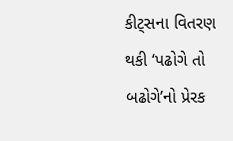કીટ્સના વિતરણ થકી ‘પઢોગે તો બઢોગે’નો પ્રેરક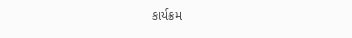કાર્યક્રમ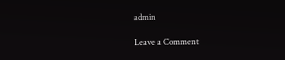admin

Leave a Comment